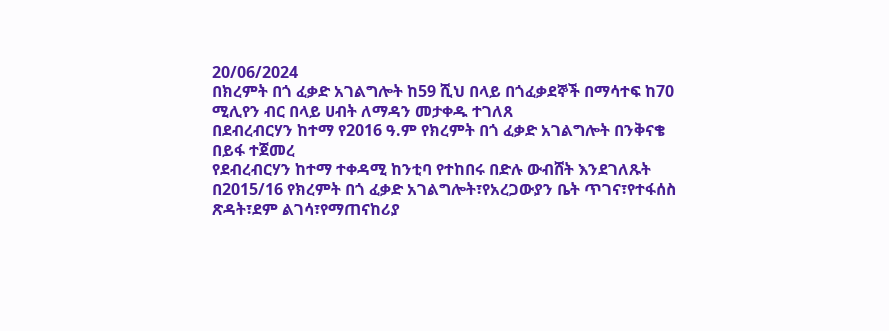20/06/2024
በክረምት በጎ ፈቃድ አገልግሎት ከ59 ሺህ በላይ በጎፈቃደኞች በማሳተፍ ከ70 ሚሊየን ብር በላይ ሀብት ለማዳን መታቀዱ ተገለጸ
በደብረብርሃን ከተማ የ2016 ዓ.ም የክረምት በጎ ፈቃድ አገልግሎት በንቅናቄ በይፋ ተጀመረ
የደብረብርሃን ከተማ ተቀዳሚ ከንቲባ የተከበሩ በድሉ ውብሸት እንደገለጹት በ2015/16 የክረምት በጎ ፈቃድ አገልግሎት፣የአረጋውያን ቤት ጥገና፣የተፋሰስ ጽዳት፣ደም ልገሳ፣የማጠናከሪያ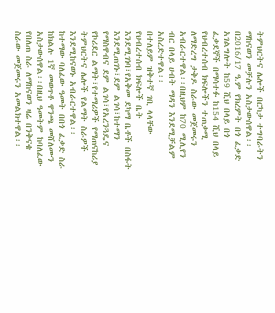ትምህርትና ሌሎች በርካታ ተግባራትን ማከናወን መቻሉን አስታውሰዋል፡፡
በ2016/17 ዓ.ም የክረምት በጎ ፈቃድ አገልግሎት ከ59 ሺህ በላይ በጎ ፈቃደኞች በማሳተፉ ከ154 ሺህ በላይ የህብረተሰብ ክፍሎችን ተጠቃሚ ለማድረግ ታቅዶ ስራው መጀመሩን አብራርተዋል፡፡በዚህም ከ70 ሚሊየን ብር በላይ ሀብት ማዳን እንደሚቻልም አስረድተዋል፡፡
በተለይም ዝቅተኛ ገቢ ላላቸው የህብረተሰብ ክፍሎች ቤት እንደሚገነባ፣የአቅመ ደካማ ቤቶች በስፋት እንደሚጠገኑ፣ደም ልገሳ፣ከተማን የማስዋብና ደም ልገሳ፣የአረንጓዴና የኮሪደር ልማት፣የተማሪዎች የማጠናከሪያ ትምህርትና ሌሎች የልማት ስራዎች እንደሚከናወኑ አብራርተዋል፡፡
ከተማው ባለፈው ዓመት በበጎ ፈቃድ ስራ ከክልሉ 1ኛ መወጥቶ ዋንጫ መሸለሙን አስታውሰዋል፡፡በዚህ ዓመትም ከባለፈው የበለጠ ስራ ለማከናወን ዛሬ በንቅናቄ ስራው መጀመሩን አመልክተዋል፡፡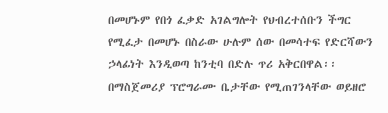በመሆኑም የበጎ ፈቃድ አገልግሎት የህብረተሰቡን ችግር የሚፈታ በመሆኑ በስራው ሁሉም ሰው በመሳተፍ የድርሻውን ኃላፊነት እንዲወጣ ከንቲባ በድሉ ጥሪ አቅርበዋል፡፡
በማስጀመሪያ ፕሮግራሙ ቤታቸው የሚጠገንላቸው ወይዘሮ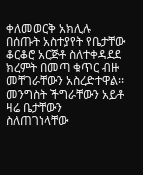ቀለመወርቅ አክሊሉ በሰጡት አስተያየት የቤታቸው ቆርቆሮ አርጅቶ ስለተቀዳደደ ክረምት በመጣ ቁጥር ብዙ መቸገራቸውን አስረድተዋል፡፡
መንግስት ችግራቸውን አይቶ ዛሬ ቤታቸውን ስለጠገነላቸው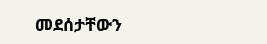መደሰታቸውን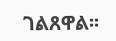ገልጸዋል፡፡